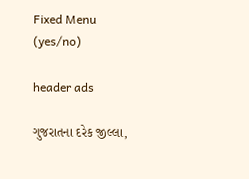Fixed Menu (yes/no)

header ads

ગુજરાતના દરેક જીલ્લા,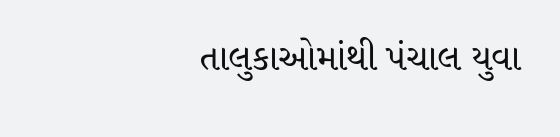તાલુકાઓમાંથી પંચાલ યુવા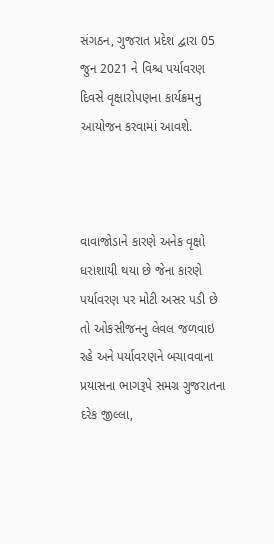સંગઠન, ગુજરાત પ્રદેશ દ્વારા 05 જુન 2021 ને વિશ્ચ પર્યાવરણ દિવસે વૃક્ષારોપણના કાર્યક્રમનુ આયોજન કરવામાં આવશે.



વાવાજોડાને કારણે અનેક વૃક્ષો ધરાશાયી થયા છે જેના કારણે પર્યાવરણ પર મોટી અસર પડી છે તો ઓકસીજનનુ લેવલ જળવાઇ રહે અને પર્યાવરણને બચાવવાના પ્રયાસના ભાગરૂપે સમગ્ર ગુજરાતના દરેક જીલ્લા,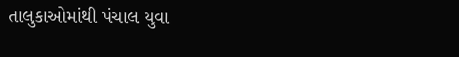તાલુકાઓમાંથી પંચાલ યુવા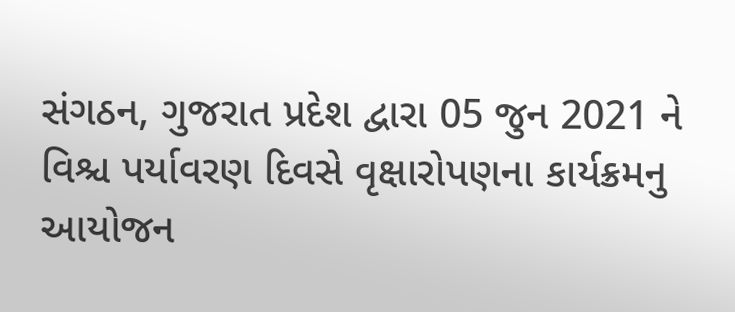સંગઠન, ગુજરાત પ્રદેશ દ્વારા 05 જુન 2021 ને વિશ્ચ પર્યાવરણ દિવસે વૃક્ષારોપણના કાર્યક્રમનુ આયોજન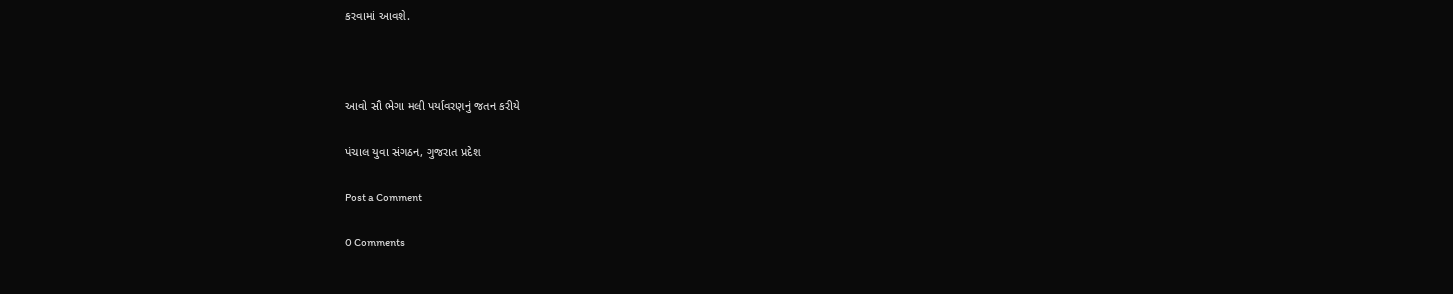કરવામાં આવશે.



આવો સૌ ભેગા મલી પર્યાવરણનું જતન કરીયે

પંચાલ યુવા સંગઠન, ગુજરાત પ્રદેશ

Post a Comment

0 Comments